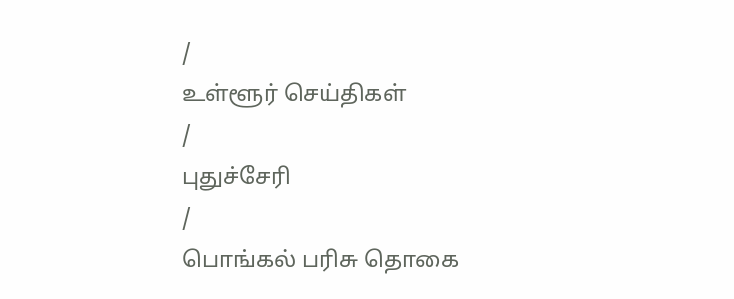/
உள்ளூர் செய்திகள்
/
புதுச்சேரி
/
பொங்கல் பரிசு தொகை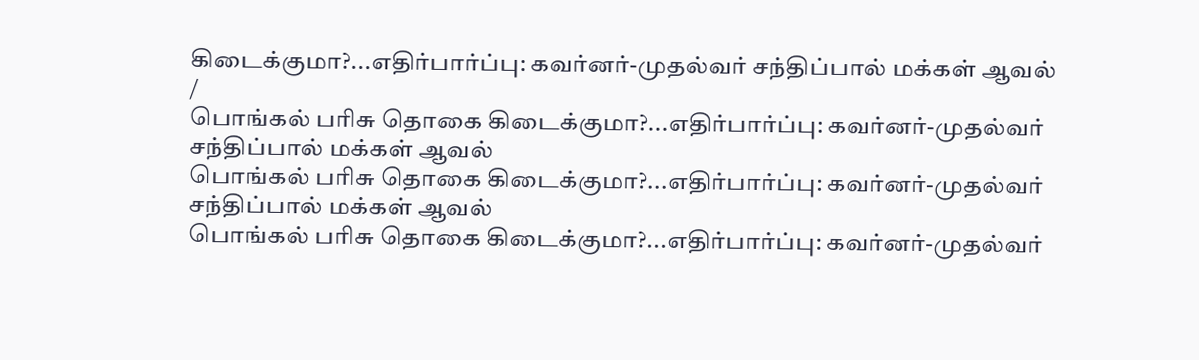கிடைக்குமா?...எதிர்பார்ப்பு: கவர்னர்-முதல்வர் சந்திப்பால் மக்கள் ஆவல்
/
பொங்கல் பரிசு தொகை கிடைக்குமா?...எதிர்பார்ப்பு: கவர்னர்-முதல்வர் சந்திப்பால் மக்கள் ஆவல்
பொங்கல் பரிசு தொகை கிடைக்குமா?...எதிர்பார்ப்பு: கவர்னர்-முதல்வர் சந்திப்பால் மக்கள் ஆவல்
பொங்கல் பரிசு தொகை கிடைக்குமா?...எதிர்பார்ப்பு: கவர்னர்-முதல்வர்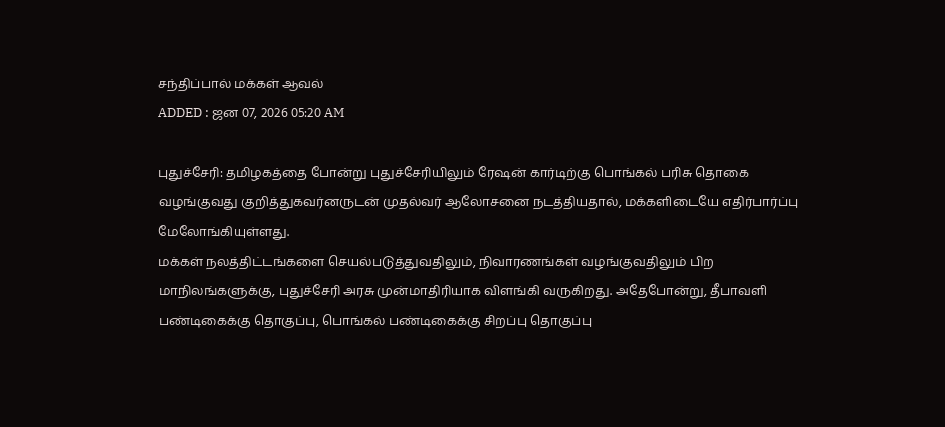சந்திப்பால் மக்கள் ஆவல்
ADDED : ஜன 07, 2026 05:20 AM

புதுச்சேரி: தமிழகத்தை போன்று புதுச்சேரியிலும் ரேஷன் கார்டிற்கு பொங்கல் பரிசு தொகை வழங்குவது குறித்துகவர்னருடன் முதல்வர் ஆலோசனை நடத்தியதால், மக்களிடையே எதிர்பார்ப்பு மேலோங்கியுள்ளது.
மக்கள் நலத்திட்டங்களை செயல்படுத்துவதிலும், நிவாரணங்கள் வழங்குவதிலும் பிற மாநிலங்களுக்கு, புதுச்சேரி அரசு முன்மாதிரியாக விளங்கி வருகிறது. அதேபோன்று, தீபாவளி பண்டிகைக்கு தொகுப்பு, பொங்கல் பண்டிகைக்கு சிறப்பு தொகுப்பு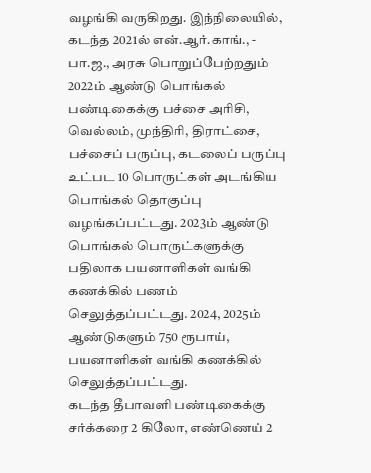வழங்கி வருகிறது. இந்நிலையில், கடந்த 2021ல் என்.ஆர்.காங்., - பா.ஜ., அரசு பொறுப்பேற்றதும் 2022ம் ஆண்டு பொங்கல் பண்டிகைக்கு பச்சை அரிசி, வெல்லம், முந்திரி, திராட்சை, பச்சைப் பருப்பு, கடலைப் பருப்பு உட்பட 10 பொருட்கள் அடங்கிய பொங்கல் தொகுப்பு வழங்கப்பட்டது. 2023ம் ஆண்டு பொங்கல் பொருட்களுக்கு பதிலாக பயனாளிகள் வங்கி கணக்கில் பணம் செலுத்தப்பட்டது. 2024, 2025ம் ஆண்டுகளும் 750 ரூபாய், பயனாளிகள் வங்கி கணக்கில் செலுத்தப்பட்டது.
கடந்த தீபாவளி பண்டிகைக்கு சர்க்கரை 2 கிலோ, எண்ணெய் 2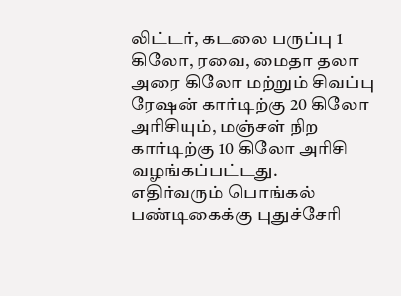லிட்டர், கடலை பருப்பு 1 கிலோ, ரவை, மைதா தலா அரை கிலோ மற்றும் சிவப்பு ரேஷன் கார்டிற்கு 20 கிலோ அரிசியும், மஞ்சள் நிற கார்டிற்கு 10 கிலோ அரிசி வழங்கப்பட்டது.
எதிர்வரும் பொங்கல் பண்டிகைக்கு புதுச்சேரி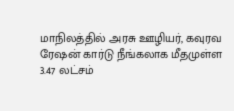மாநிலத்தில் அரசு ஊழியர், கவுரவ ரேஷன் கார்டு நீங்கலாக மீதமுள்ள 3.47 லட்சம்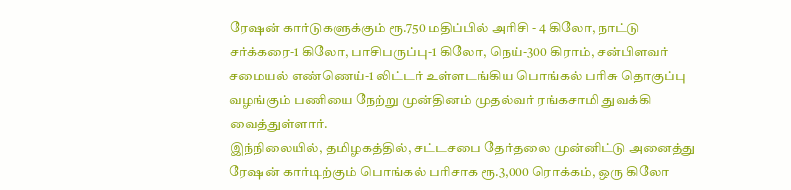ரேஷன் கார்டுகளுக்கும் ரூ.750 மதிப்பில் அரிசி - 4 கிலோ, நாட்டு சர்க்கரை-1 கிலோ, பாசிபருப்பு-1 கிலோ, நெய்-300 கிராம், சன்பிளவர் சமையல் எண்ணெய்-1 லிட்டர் உள்ளடங்கிய பொங்கல் பரிசு தொகுப்பு வழங்கும் பணியை நேற்று முன்தினம் முதல்வர் ரங்கசாமி துவக்கி வைத்துள்ளார்.
இந்நிலையில், தமிழகத்தில், சட்டசபை தேர்தலை முன்னிட்டு அனைத்து ரேஷன் கார்டிற்கும் பொங்கல் பரிசாக ரூ.3,000 ரொக்கம், ஒரு கிலோ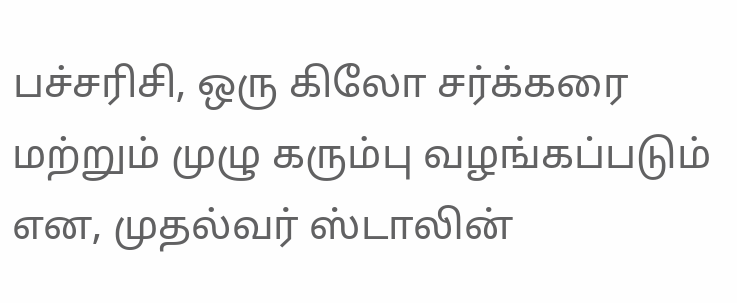பச்சரிசி, ஒரு கிலோ சர்க்கரை மற்றும் முழு கரும்பு வழங்கப்படும் என, முதல்வர் ஸ்டாலின்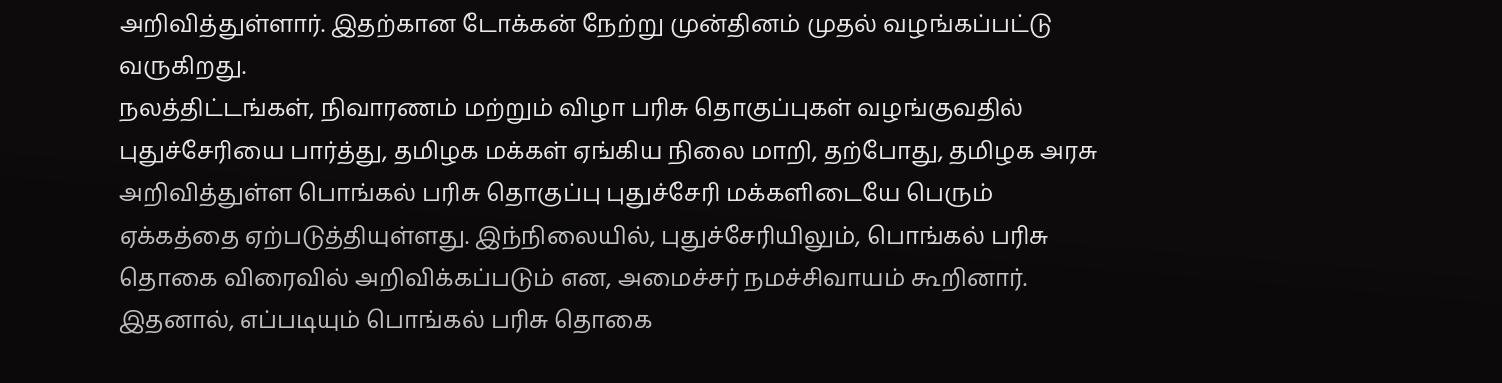அறிவித்துள்ளார். இதற்கான டோக்கன் நேற்று முன்தினம் முதல் வழங்கப்பட்டு வருகிறது.
நலத்திட்டங்கள், நிவாரணம் மற்றும் விழா பரிசு தொகுப்புகள் வழங்குவதில் புதுச்சேரியை பார்த்து, தமிழக மக்கள் ஏங்கிய நிலை மாறி, தற்போது, தமிழக அரசு அறிவித்துள்ள பொங்கல் பரிசு தொகுப்பு புதுச்சேரி மக்களிடையே பெரும் ஏக்கத்தை ஏற்படுத்தியுள்ளது. இந்நிலையில், புதுச்சேரியிலும், பொங்கல் பரிசு தொகை விரைவில் அறிவிக்கப்படும் என, அமைச்சர் நமச்சிவாயம் கூறினார். இதனால், எப்படியும் பொங்கல் பரிசு தொகை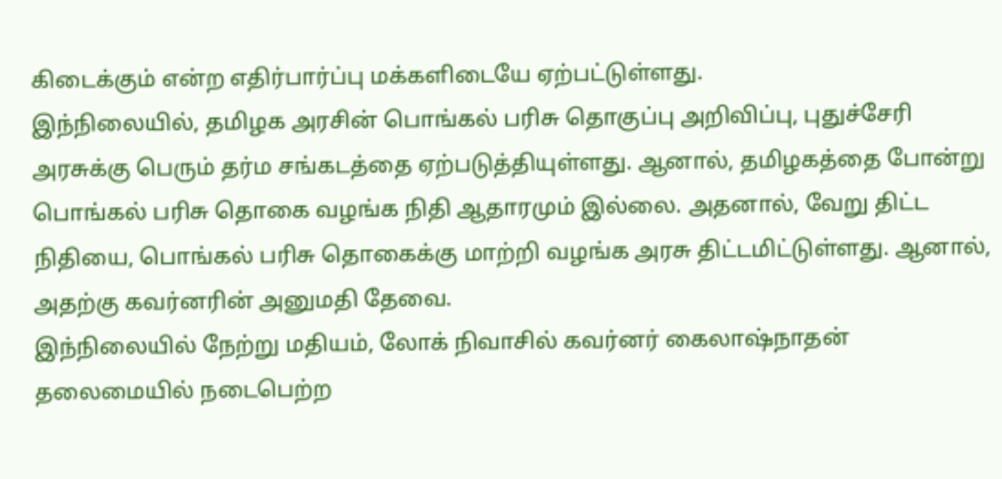கிடைக்கும் என்ற எதிர்பார்ப்பு மக்களிடையே ஏற்பட்டுள்ளது.
இந்நிலையில், தமிழக அரசின் பொங்கல் பரிசு தொகுப்பு அறிவிப்பு, புதுச்சேரி அரசுக்கு பெரும் தர்ம சங்கடத்தை ஏற்படுத்தியுள்ளது. ஆனால், தமிழகத்தை போன்று பொங்கல் பரிசு தொகை வழங்க நிதி ஆதாரமும் இல்லை. அதனால், வேறு திட்ட நிதியை, பொங்கல் பரிசு தொகைக்கு மாற்றி வழங்க அரசு திட்டமிட்டுள்ளது. ஆனால், அதற்கு கவர்னரின் அனுமதி தேவை.
இந்நிலையில் நேற்று மதியம், லோக் நிவாசில் கவர்னர் கைலாஷ்நாதன் தலைமையில் நடைபெற்ற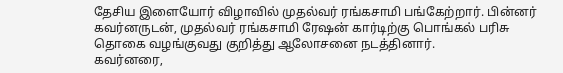தேசிய இளையோர் விழாவில் முதல்வர் ரங்கசாமி பங்கேற்றார். பின்னர் கவர்னருடன், முதல்வர் ரங்கசாமி ரேஷன் கார்டிற்கு பொங்கல் பரிசு தொகை வழங்குவது குறித்து ஆலோசனை நடத்தினார்.
கவர்னரை,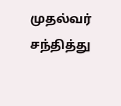முதல்வர் சந்தித்து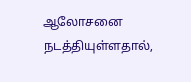ஆலோசனை நடத்தியுள்ளதால்,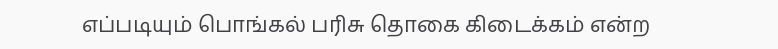எப்படியும் பொங்கல் பரிசு தொகை கிடைக்கம் என்ற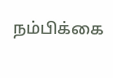நம்பிக்கை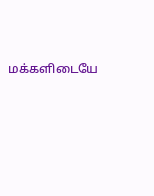மக்களிடையே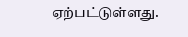ஏற்பட்டுள்ளது.